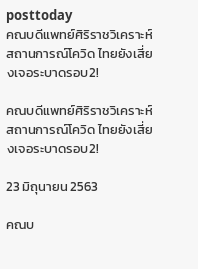posttoday
คณบดีแพทย์ศิริราชวิเคราะห์สถานการณ์โควิด ไทยยังเสี่ยงเจอระบาดรอบ2!

คณบดีแพทย์ศิริราชวิเคราะห์สถานการณ์โควิด ไทยยังเสี่ยงเจอระบาดรอบ2!

23 มิถุนายน 2563

คณบ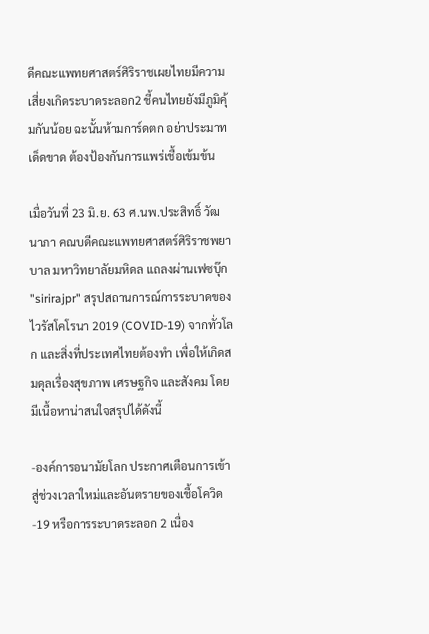ดีคณะแพทยศาสตร์ศิริราชเผยไทยมีความเสี่ยงเกิดระบาดระลอก2 ชี้คนไทยยังมีภูมิคุ้มกันน้อย ฉะนั้นห้ามการ์ดตก อย่าประมาทเด็ดขาด ต้องป้องกันการแพร่เชื้อเข้มข้น

เมื่อวันที่ 23 มิ.ย. 63 ศ.นพ.ประสิทธิ์ วัฒนาภา คณบดีคณะแพทยศาสตร์ศิริราชพยาบาล มหาวิทยาลัยมหิดล แถลงผ่านเฟซบุ๊ก "sirirajpr" สรุปสถานการณ์การระบาดของไวรัสโคโรนา 2019 (COVID-19) จากทั่วโลก และสิ่งที่ประเทศไทยต้องทำ เพื่อให้เกิดสมดุลเรื่องสุขภาพ เศรษฐกิจ และสังคม โดยมีเนื้อหาน่าสนใจสรุปได้ดังนี้

-องค์การอนามัยโลก ประกาศเตือนการเข้าสู่ช่วงเวลาใหม่และอันตรายของเชื้อโควิด-19 หรือการระบาดระลอก 2 เนื่อง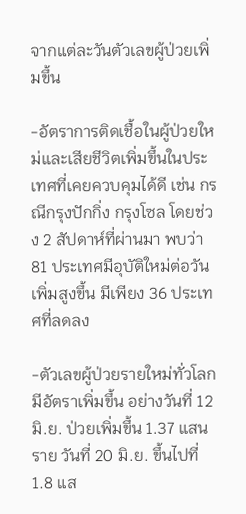จากแต่ละวันตัวเลขผู้ป่วยเพิ่มขึ้น

-อัตราการติดเชื้อในผู้ป่วยใหม่และเสียชีวิตเพิ่มขึ้นในประเทศที่เคยควบคุมได้ดี เช่น กรณีกรุงปักกิ่ง กรุงโซล โดยช่วง 2 สัปดาห์ที่ผ่านมา พบว่า 81 ประเทศมีอุบัติใหม่ต่อวันเพิ่มสูงขึ้น มีเพียง 36 ประเทศที่ลดลง

-ตัวเลขผู้ป่วยรายใหม่ทั่วโลกมีอัตราเพิ่มขึ้น อย่างวันที่ 12 มิ.ย. ป่วยเพิ่มขึ้น 1.37 แสนราย วันที่ 20 มิ.ย. ขึ้นไปที่ 1.8 แส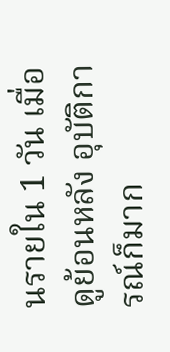นรายใน 1 วัน เมื่อดูย้อนหลัง อุบัติการณ์ก็มาก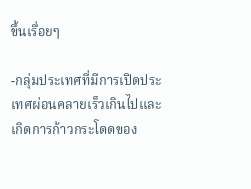ขึ้นเรื่อยๆ

-กลุ่มประเทศที่มีการเปิดประเทศผ่อนคลายเร็วเกินไปและเกิดการก้าวกระโดดของ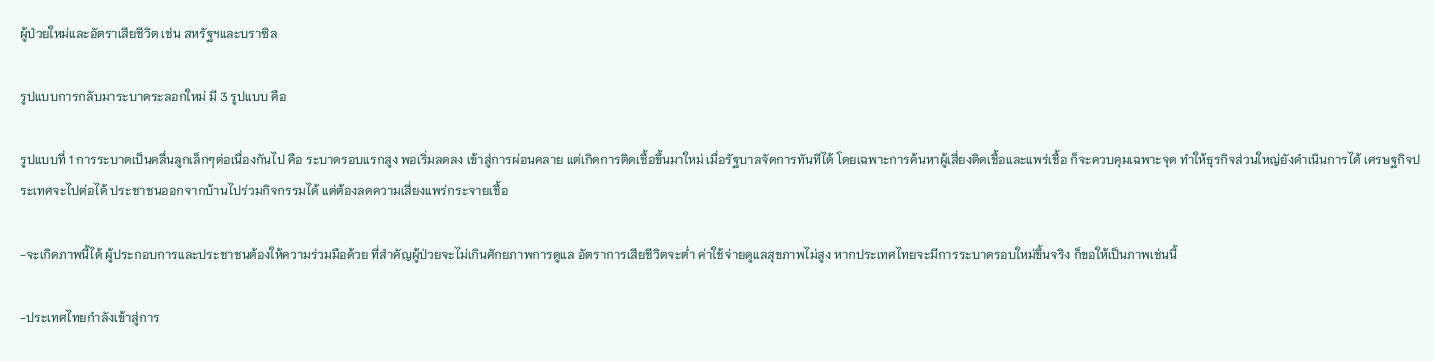ผู้ป่วยใหม่และอัตราเสียชีวิต เช่น สหรัฐฯและบราซิล

รูปแบบการกลับมาระบาดระลอกใหม่ มี 3 รูปแบบ คือ

รูปแบบที่ 1 การระบาดเป็นคลื่นลูกเล็กๆต่อเนื่องกันไป คือ ระบาดรอบแรกสูง พอเริ่มลดลง เข้าสู่การผ่อนคลาย แต่เกิดการติดเชื้อขึ้นมาใหม่ เมื่อรัฐบาลจัดการทันทีได้ โดยเฉพาะการค้นหาผู้เสี่ยงติดเชื้อและแพร่เชื้อ ก็จะควบคุมเฉพาะจุด ทำให้ธุรกิจส่วนใหญ่ยังดำเนินการได้ เศรษฐกิจประเทศจะไปต่อได้ ประชาชนออกจากบ้านไปร่วมกิจกรรมได้ แต่ต้องลดความเสี่ยงแพร่กระจายเชื้อ

-จะเกิดภาพนี้ได้ ผู้ประกอบการและประชาชนต้องให้ความร่วมมือด้วย ที่สำคัญผู้ป่วยจะไม่เกินศักยภาพการดูแล อัตราการเสียชีวิตจะต่ำ ค่าใช้จ่ายดูแลสุขภาพไม่สูง หากประเทศไทยจะมีการระบาดรอบใหม่ขึ้นจริง ก็ขอให้เป็นภาพเช่นนี้

-ประเทศไทยกำลังเข้าสู่การ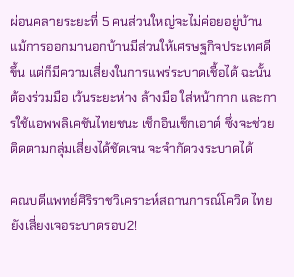ผ่อนคลายระยะที่ 5 คนส่วนใหญ่จะไม่ค่อยอยู่บ้าน แม้การออกมานอกบ้านมีส่วนให้เศรษฐกิจประเทศดีขึ้น แต่ก็มีความเสี่ยงในการแพร่ระบาดเชื้อได้ ฉะนั้นต้องร่วมมือ เว้นระยะห่าง ล้างมือ ใส่หน้ากาก และการใช้แอพพลิเคชันไทยชนะ เช็กอินเช็กเอาต์ ซึ่งจะช่วยติดตามกลุ่มเสี่ยงได้ชัดเจน จะจำกัดวงระบาดได้

คณบดีแพทย์ศิริราชวิเคราะห์สถานการณ์โควิด ไทยยังเสี่ยงเจอระบาดรอบ2!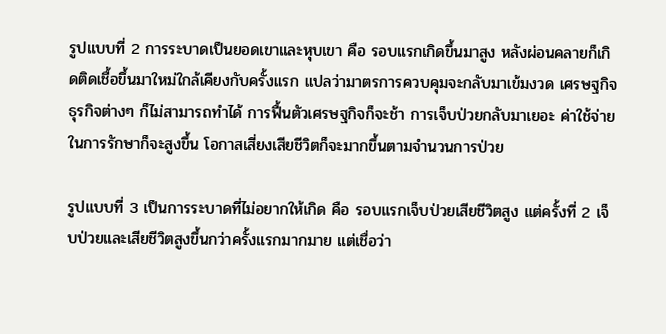รูปแบบที่ 2 การระบาดเป็นยอดเขาและหุบเขา คือ รอบแรกเกิดขึ้นมาสูง หลังผ่อนคลายก็เกิดติดเชื้อขึ้นมาใหม่ใกล้เคียงกับครั้งแรก แปลว่ามาตรการควบคุมจะกลับมาเข้มงวด เศรษฐกิจ ธุรกิจต่างๆ ก็ไม่สามารถทำได้ การฟื้นตัวเศรษฐกิจก็จะช้า การเจ็บป่วยกลับมาเยอะ ค่าใช้จ่ายในการรักษาก็จะสูงขึ้น โอกาสเสี่ยงเสียชีวิตก็จะมากขึ้นตามจำนวนการป่วย

รูปแบบที่ 3 เป็นการระบาดที่ไม่อยากให้เกิด คือ รอบแรกเจ็บป่วยเสียชีวิตสูง แต่ครั้งที่ 2 เจ็บป่วยและเสียชีวิตสูงขึ้นกว่าครั้งแรกมากมาย แต่เชื่อว่า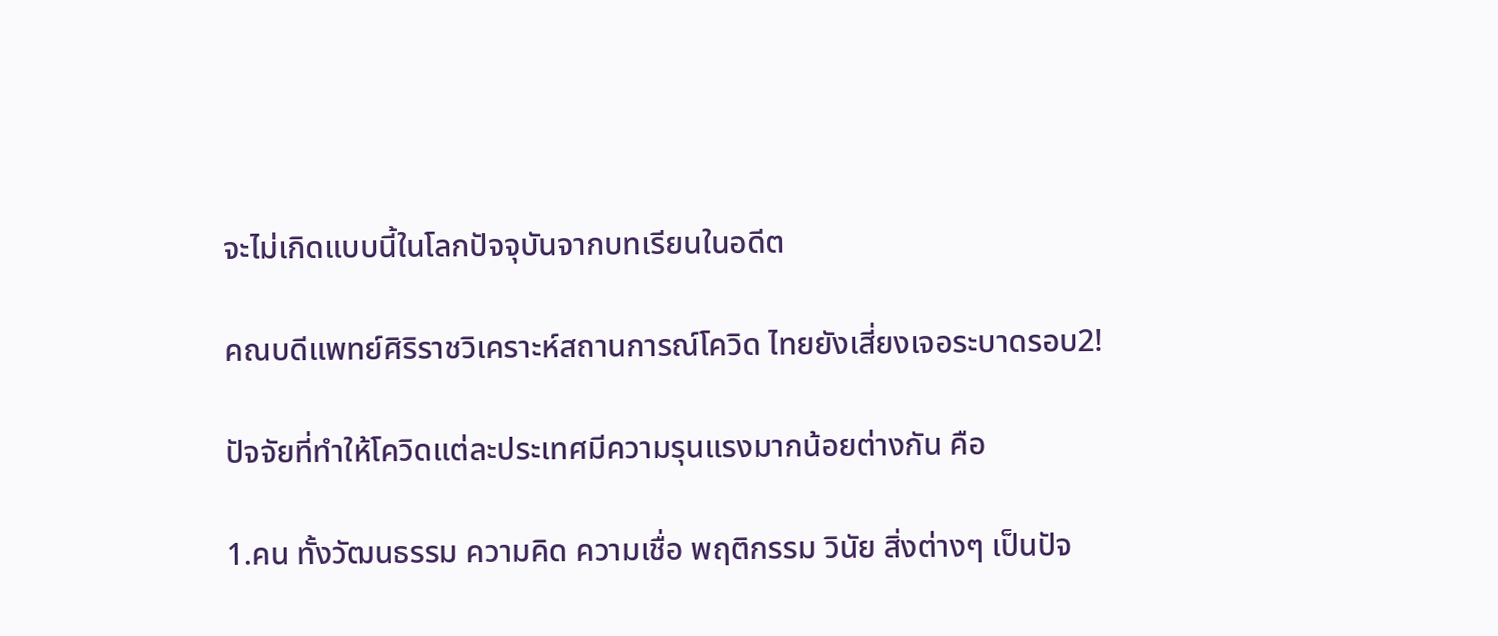จะไม่เกิดแบบนี้ในโลกปัจจุบันจากบทเรียนในอดีต

คณบดีแพทย์ศิริราชวิเคราะห์สถานการณ์โควิด ไทยยังเสี่ยงเจอระบาดรอบ2!

ปัจจัยที่ทำให้โควิดแต่ละประเทศมีความรุนแรงมากน้อยต่างกัน คือ

1.คน ทั้งวัฒนธรรม ความคิด ความเชื่อ พฤติกรรม วินัย สิ่งต่างๆ เป็นปัจ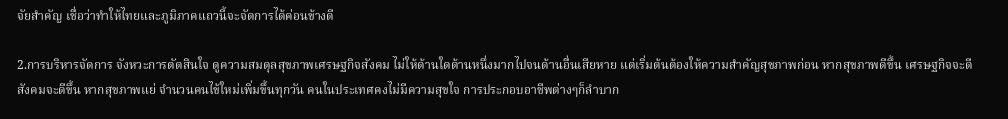จัยสำคัญ เชื่อว่าทำให้ไทยและภูมิภาคแถวนี้จะจัดการได้ค่อนข้างดี

2.การบริหารจัดการ จังหวะการตัดสินใจ ดูความสมดุลสุขภาพเศรษฐกิจสังคม ไม่ให้ด้านใดด้านหนึ่งมากไปจนด้านอื่นเสียหาย แต่เริ่มต้นต้องให้ความสำคัญสุขภาพก่อน หากสุขภาพดีขึ้น เศรษฐกิจจะดี สังคมจะดีขึ้น หากสุขภาพแย่ จำนวนคนไข้ใหม่เพิ่มขึ้นทุกวัน คนในประเทศคงไม่มีความสุขใจ การประกอบอาชีพต่างๆก็ลำบาก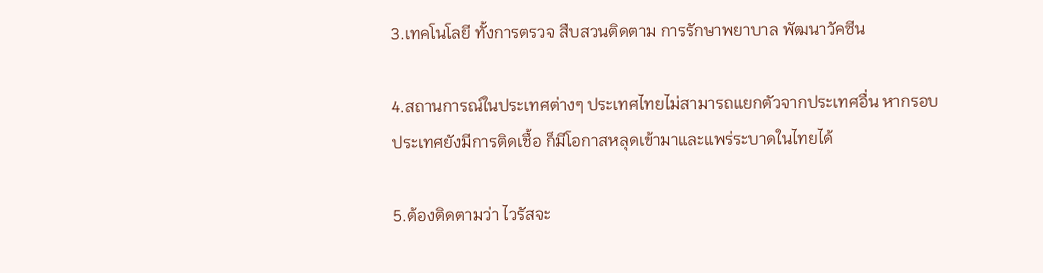3.เทคโนโลยี ทั้งการตรวจ สืบสวนติดตาม การรักษาพยาบาล พัฒนาวัคซีน

4.สถานการณ์ในประเทศต่างๆ ประเทศไทยไม่สามารถแยกตัวจากประเทศอื่น หากรอบประเทศยังมีการติดเชื้อ ก็มีโอกาสหลุดเข้ามาและแพร่ระบาดในไทยได้

5.ต้องติดตามว่า ไวรัสจะ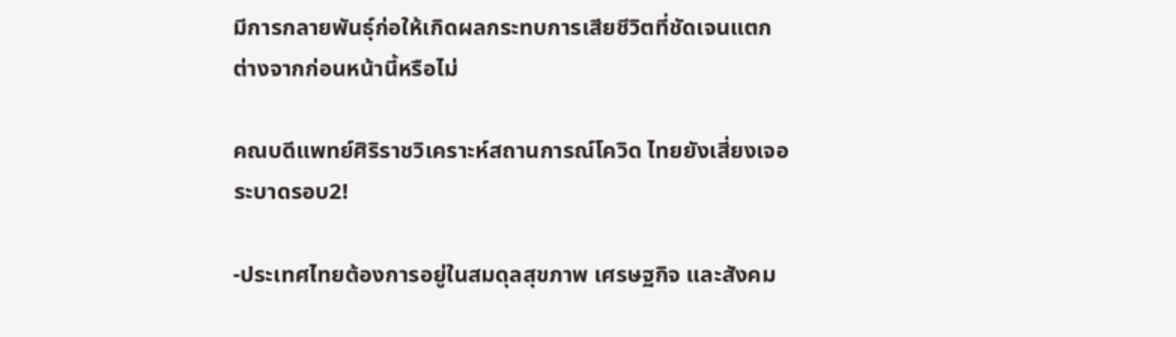มีการกลายพันธุ์ก่อให้เกิดผลกระทบการเสียชีวิตที่ชัดเจนแตกต่างจากก่อนหน้านี้หรือไม่

คณบดีแพทย์ศิริราชวิเคราะห์สถานการณ์โควิด ไทยยังเสี่ยงเจอระบาดรอบ2!

-ประเทศไทยต้องการอยู่ในสมดุลสุขภาพ เศรษฐกิจ และสังคม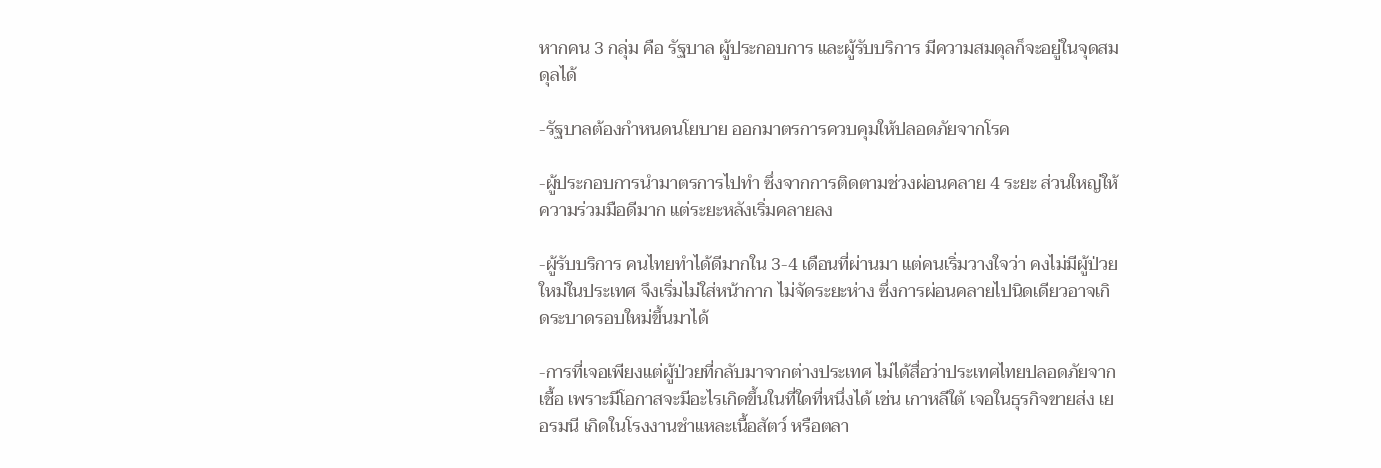หากคน 3 กลุ่ม คือ รัฐบาล ผู้ประกอบการ และผู้รับบริการ มีความสมดุลก็จะอยู่ในจุดสมดุลได้

-รัฐบาลต้องกำหนดนโยบาย ออกมาตรการควบคุมให้ปลอดภัยจากโรค

-ผู้ประกอบการนำมาตรการไปทำ ซึ่งจากการติดตามช่วงผ่อนคลาย 4 ระยะ ส่วนใหญ่ให้ความร่วมมือดีมาก แต่ระยะหลังเริ่มคลายลง

-ผู้รับบริการ คนไทยทำได้ดีมากใน 3-4 เดือนที่ผ่านมา แต่คนเริ่มวางใจว่า คงไม่มีผู้ป่วยใหม่ในประเทศ จึงเริ่มไม่ใส่หน้ากาก ไม่จัดระยะห่าง ซึ่งการผ่อนคลายไปนิดเดียวอาจเกิดระบาดรอบใหม่ขึ้นมาได้

-การที่เจอเพียงแต่ผู้ป่วยที่กลับมาจากต่างประเทศ ไม่ได้สื่อว่าประเทศไทยปลอดภัยจากเชื้อ เพราะมีโอกาสจะมีอะไรเกิดขึ้นในที่ใดที่หนึ่งได้ เช่น เกาหลีใต้ เจอในธุรกิจขายส่ง เยอรมนี เกิดในโรงงานชำแหละเนื้อสัตว์ หรือตลา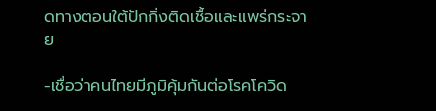ดทางตอนใต้ปักกิ่งติดเชื้อและแพร่กระจาย

-เชื่อว่าคนไทยมีภูมิคุ้มกันต่อโรคโควิด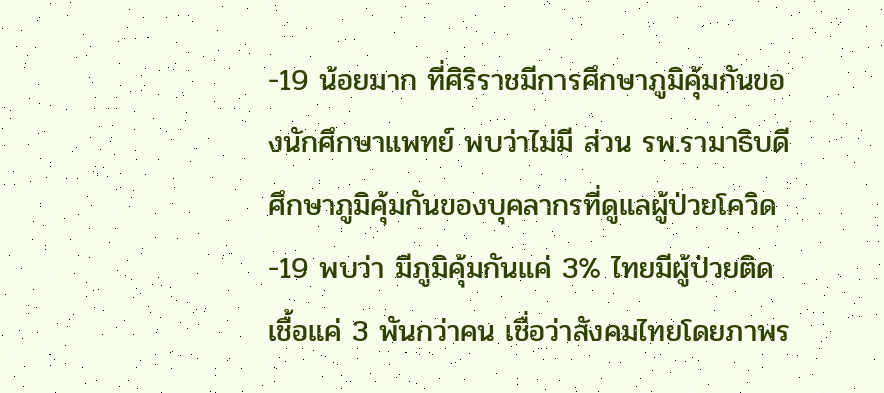-19 น้อยมาก ที่ศิริราชมีการศึกษาภูมิคุ้มกันของนักศึกษาแพทย์ พบว่าไม่มี ส่วน รพ.รามาธิบดี ศึกษาภูมิคุ้มกันของบุคลากรที่ดูแลผู้ป่วยโควิด-19 พบว่า มีภูมิคุ้มกันแค่ 3% ไทยมีผู้ป่วยติดเชื้อแค่ 3 พันกว่าคน เชื่อว่าสังคมไทยโดยภาพร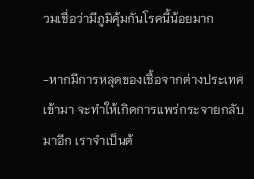วมเชื่อว่ามีภูมิคุ้มกันโรคนี้น้อยมาก

-หากมีการหลุดของเชื้อจากต่างประเทศเข้ามา จะทำให้เกิดการแพร่กระจายกลับมาอีก เราจำเป็นต้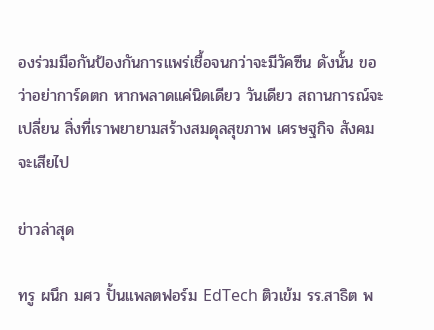องร่วมมือกันป้องกันการแพร่เชื้อจนกว่าจะมีวัคซีน ดังนั้น ขอว่าอย่าการ์ดตก หากพลาดแค่นิดเดียว วันเดียว สถานการณ์จะเปลี่ยน สิ่งที่เราพยายามสร้างสมดุลสุขภาพ เศรษฐกิจ สังคมจะเสียไป

ข่าวล่าสุด

ทรู ผนึก มศว ปั้นแพลตฟอร์ม EdTech ติวเข้ม รร.สาธิต พ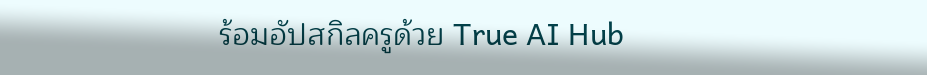ร้อมอัปสกิลครูด้วย True AI Hub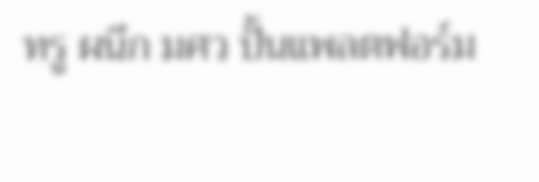ทรู ผนึก มศว ปั้นแพลตฟอร์ม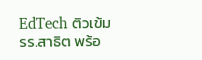EdTech ติวเข้ม รร.สาธิต พร้อ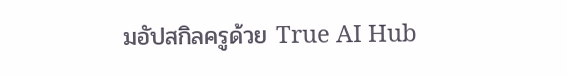มอัปสกิลครูด้วย True AI Hub